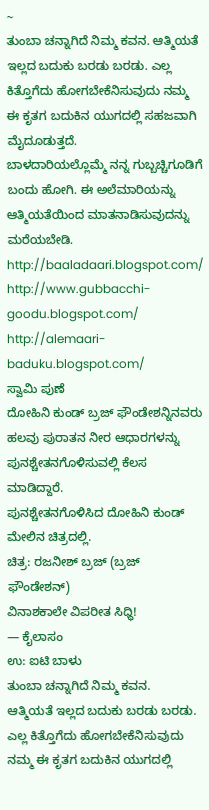~
ತುಂಬಾ ಚನ್ನಾಗಿದೆ ನಿಮ್ಮ ಕವನ. ಆತ್ಮಿಯತೆ ಇಲ್ಲದ ಬದುಕು ಬರಡು ಬರಡು. ಎಲ್ಲ ಕಿತ್ತೊಗೆದು ಹೋಗಬೇಕೆನಿಸುವುದು ನಮ್ಮ ಈ ಕೃತಗ ಬದುಕಿನ ಯುಗದಲ್ಲಿ ಸಹಜವಾಗಿ ಮೈದೂಡುತ್ತದೆ.
ಬಾಳದಾರಿಯಲ್ಲೊಮ್ಮೆ ನನ್ನ ಗುಬ್ಬಚ್ಚಿಗೂಡಿಗೆ ಬಂದು ಹೋಗಿ. ಈ ಅಲೆಮಾರಿಯನ್ನು ಆತ್ಮಿಯತೆಯಿಂದ ಮಾತನಾಡಿಸುವುದನ್ನು ಮರೆಯಬೇಡಿ.
http://baaladaari.blogspot.com/ http://www.gubbacchi-goodu.blogspot.com/ http://alemaari-baduku.blogspot.com/
ಸ್ವಾಮಿ ಪುಣೆ
ದೋಹಿನಿ ಕುಂಡ್ ಬ್ರಜ್ ಫೌಂಡೇಶನ್ನಿನವರು ಹಲವು ಪುರಾತನ ನೀರ ಆಧಾರಗಳನ್ನು ಪುನಶ್ಚೇತನಗೊಳಿಸುವಲ್ಲಿ ಕೆಲಸ ಮಾಡಿದ್ದಾರೆ.
ಪುನಶ್ಚೇತನಗೊಳಿಸಿದ ದೋಹಿನಿ ಕುಂಡ್ ಮೇಲಿನ ಚಿತ್ರದಲ್ಲಿ.
ಚಿತ್ರ: ರಜನೀಶ್ ಬ್ರಜ್ (ಬ್ರಜ್ ಫೌಂಡೇಶನ್)
ವಿನಾಶಕಾಲೇ ವಿಪರೀತ ಸಿಧ್ಧಿ!
— ಕೈಲಾಸಂ
ಉ: ಐಟಿ ಬಾಳು
ತುಂಬಾ ಚನ್ನಾಗಿದೆ ನಿಮ್ಮ ಕವನ.
ಆತ್ಮಿಯತೆ ಇಲ್ಲದ ಬದುಕು ಬರಡು ಬರಡು. ಎಲ್ಲ ಕಿತ್ತೊಗೆದು ಹೋಗಬೇಕೆನಿಸುವುದು ನಮ್ಮ ಈ ಕೃತಗ ಬದುಕಿನ ಯುಗದಲ್ಲಿ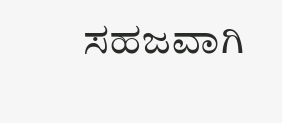ಸಹಜವಾಗಿ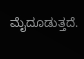ಮೈದೂಡುತ್ತದೆ.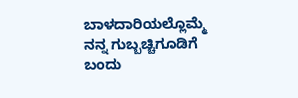ಬಾಳದಾರಿಯಲ್ಲೊಮ್ಮೆ ನನ್ನ ಗುಬ್ಬಚ್ಚಿಗೂಡಿಗೆ ಬಂದು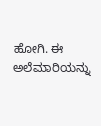ಹೋಗಿ. ಈ ಅಲೆಮಾರಿಯನ್ನು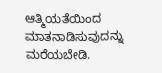ಆತ್ಮಿಯತೆಯಿಂದ ಮಾತನಾಡಿಸುವುದನ್ನು ಮರೆಯಬೇಡಿ.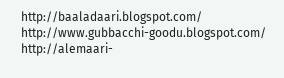http://baaladaari.blogspot.com/
http://www.gubbacchi-goodu.blogspot.com/
http://alemaari-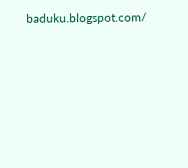baduku.blogspot.com/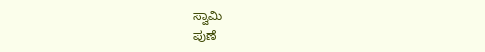ಸ್ವಾಮಿ
ಪುಣೆ